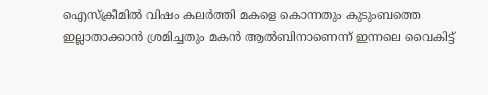ഐസ്ക്രീമിൽ വിഷം കലർത്തി മകളെ കൊന്നതും കുടുംബത്തെ ഇല്ലാതാക്കാൻ ശ്രമിച്ചതും മകൻ ആൽബിനാണെന്ന് ഇന്നലെ വൈകിട്ട്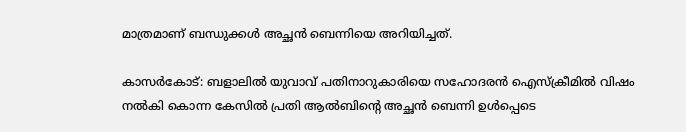മാത്രമാണ് ബന്ധുക്കൾ അച്ഛൻ ബെന്നിയെ അറിയിച്ചത്.

കാസർകോട്: ബളാലിൽ യുവാവ് പതിനാറുകാരിയെ സഹോദരൻ ഐസ്ക്രീമിൽ വിഷം നൽകി കൊന്ന കേസിൽ പ്രതി ആൽബിൻ്റെ അച്ഛൻ ബെന്നി ഉൾപ്പെടെ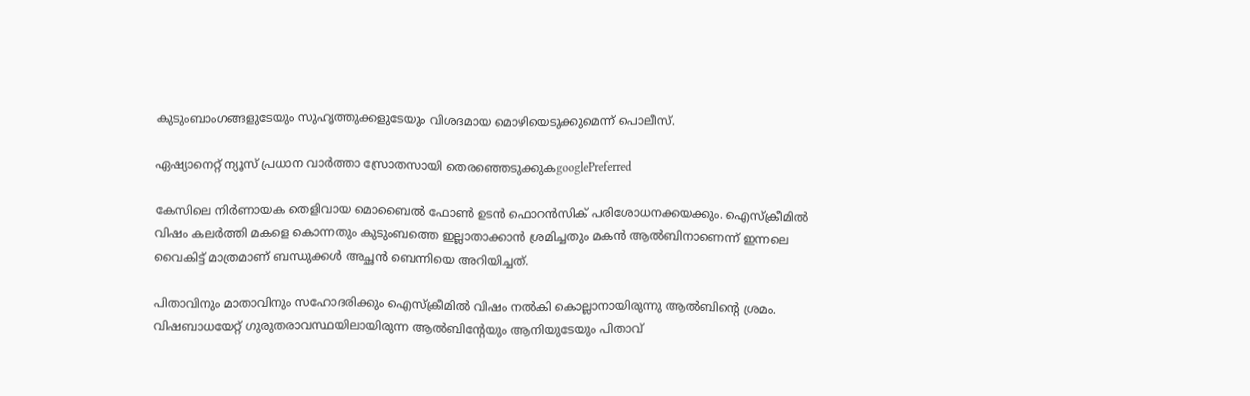കുടുംബാംഗങ്ങളുടേയും സുഹൃത്തുക്കളുടേയും വിശദമായ മൊഴിയെടുക്കുമെന്ന് പൊലീസ്.

ഏഷ്യാനെറ്റ് ന്യൂസ് പ്രധാന വാർത്താ സ്രോതസായി തെരഞ്ഞെടുക്കുകgooglePreferred

കേസിലെ നിർണായക തെളിവായ മൊബൈൽ ഫോൺ ഉടൻ ഫൊറൻസിക് പരിശോധനക്കയക്കും. ഐസ്ക്രീമിൽ വിഷം കലർത്തി മകളെ കൊന്നതും കുടുംബത്തെ ഇല്ലാതാക്കാൻ ശ്രമിച്ചതും മകൻ ആൽബിനാണെന്ന് ഇന്നലെ വൈകിട്ട് മാത്രമാണ് ബന്ധുക്കൾ അച്ഛൻ ബെന്നിയെ അറിയിച്ചത്.

പിതാവിനും മാതാവിനും സഹോദരിക്കും ഐസ്ക്രീമിൽ വിഷം നൽകി കൊല്ലാനായിരുന്നു ആൽബിൻ്റെ ശ്രമം. വിഷബാധയേറ്റ് ഗുരുതരാവസ്ഥയിലായിരുന്ന ആൽബിൻ്റേയും ആനിയുടേയും പിതാവ്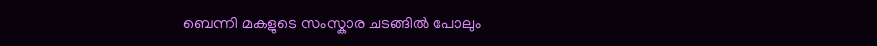ബെന്നി മകളുടെ സംസ്കാര ചടങ്ങിൽ പോലും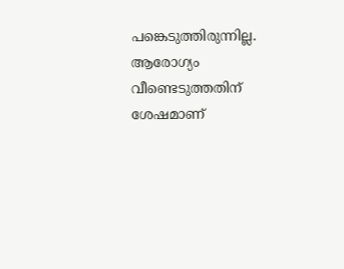പങ്കെടുത്തിരുന്നില്ല. ആരോഗ്യം വീണ്ടെടുത്തതിന് ശേഷമാണ്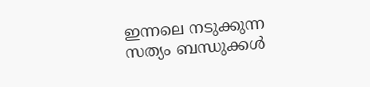ഇന്നലെ നടുക്കുന്ന സത്യം ബന്ധുക്കൾ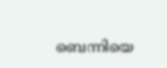ബെന്നിയെ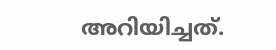അറിയിച്ചത്.